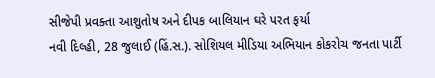સીજેપી પ્રવક્તા આશુતોષ અને દીપક બાલિયાન ઘરે પરત ફર્યા
નવી દિલ્હી, 28 જુલાઈ (હિં.સ.). સોશિયલ મીડિયા અભિયાન કોકરોચ જનતા પાર્ટી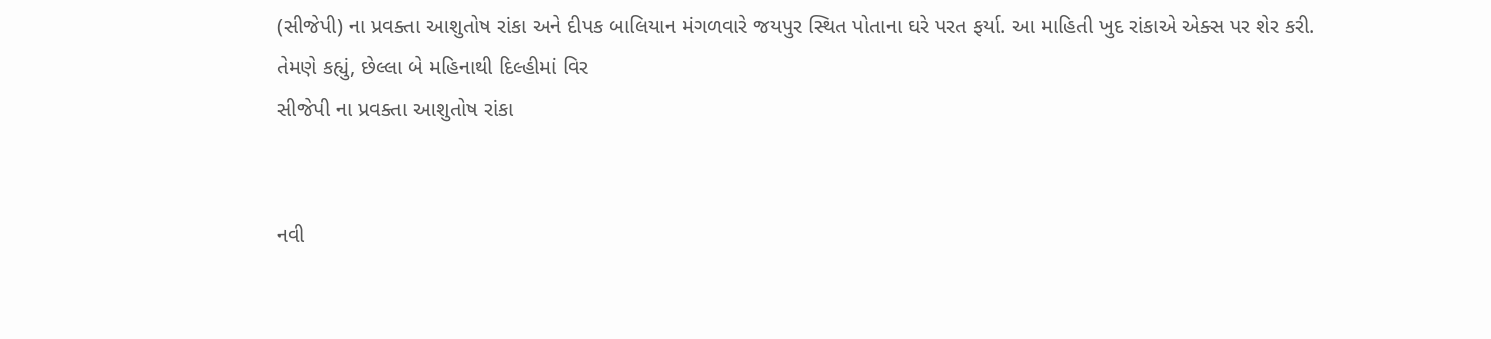(સીજેપી) ના પ્રવક્તા આશુતોષ રાંકા અને દીપક બાલિયાન મંગળવારે જયપુર સ્થિત પોતાના ઘરે પરત ફર્યા. આ માહિતી ખુદ રાંકાએ એક્સ પર શેર કરી. તેમણે કહ્યું, છેલ્લા બે મહિનાથી દિલ્હીમાં વિર
સીજેપી ના પ્રવક્તા આશુતોષ રાંકા


નવી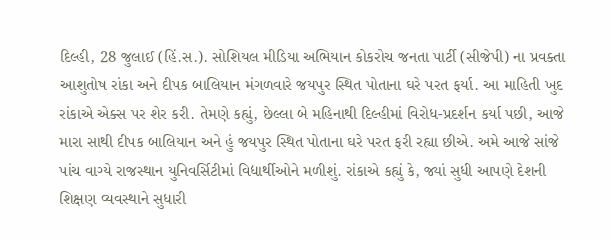દિલ્હી, 28 જુલાઈ (હિં.સ.). સોશિયલ મીડિયા અભિયાન કોકરોચ જનતા પાર્ટી (સીજેપી) ના પ્રવક્તા આશુતોષ રાંકા અને દીપક બાલિયાન મંગળવારે જયપુર સ્થિત પોતાના ઘરે પરત ફર્યા. આ માહિતી ખુદ રાંકાએ એક્સ પર શેર કરી. તેમણે કહ્યું, છેલ્લા બે મહિનાથી દિલ્હીમાં વિરોધ-પ્રદર્શન કર્યા પછી, આજે મારા સાથી દીપક બાલિયાન અને હું જયપુર સ્થિત પોતાના ઘરે પરત ફરી રહ્યા છીએ. અમે આજે સાંજે પાંચ વાગ્યે રાજસ્થાન યુનિવર્સિટીમાં વિદ્યાર્થીઓને મળીશું. રાંકાએ કહ્યું કે, જ્યાં સુધી આપણે દેશની શિક્ષણ વ્યવસ્થાને સુધારી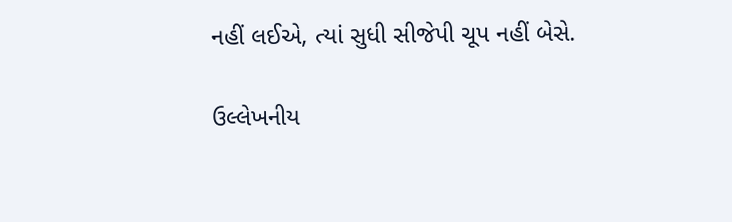નહીં લઈએ, ત્યાં સુધી સીજેપી ચૂપ નહીં બેસે.

ઉલ્લેખનીય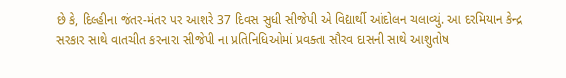છે કે, દિલ્હીના જંતર-મંતર પર આશરે 37 દિવસ સુધી સીજેપી એ વિદ્યાર્થી આંદોલન ચલાવ્યું. આ દરમિયાન કેન્દ્ર સરકાર સાથે વાતચીત કરનારા સીજેપી ના પ્રતિનિધિઓમાં પ્રવક્તા સૌરવ દાસની સાથે આશુતોષ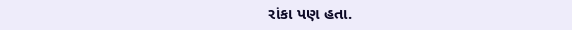રાંકા પણ હતા.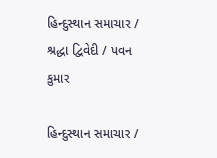હિન્દુસ્થાન સમાચાર / શ્રદ્ધા દ્વિવેદી / પવન કુમાર

હિન્દુસ્થાન સમાચાર /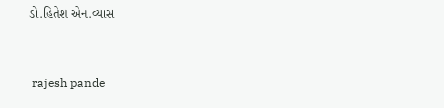ડો.હિતેશ એન.વ્યાસ


 rajesh pande